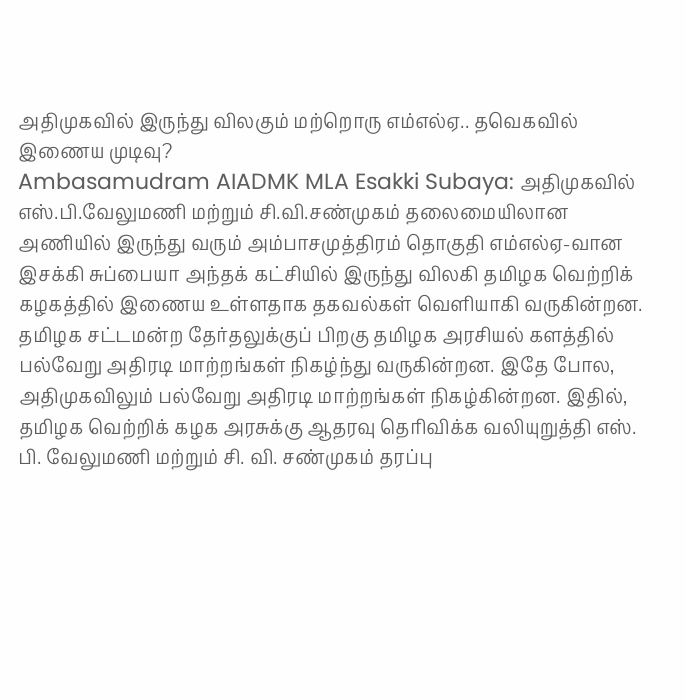அதிமுகவில் இருந்து விலகும் மற்றொரு எம்எல்ஏ.. தவெகவில் இணைய முடிவு?
Ambasamudram AIADMK MLA Esakki Subaya: அதிமுகவில் எஸ்.பி.வேலுமணி மற்றும் சி.வி.சண்முகம் தலைமையிலான அணியில் இருந்து வரும் அம்பாசமுத்திரம் தொகுதி எம்எல்ஏ-வான இசக்கி சுப்பையா அந்தக் கட்சியில் இருந்து விலகி தமிழக வெற்றிக் கழகத்தில் இணைய உள்ளதாக தகவல்கள் வெளியாகி வருகின்றன.
தமிழக சட்டமன்ற தேர்தலுக்குப் பிறகு தமிழக அரசியல் களத்தில் பல்வேறு அதிரடி மாற்றங்கள் நிகழ்ந்து வருகின்றன. இதே போல, அதிமுகவிலும் பல்வேறு அதிரடி மாற்றங்கள் நிகழ்கின்றன. இதில், தமிழக வெற்றிக் கழக அரசுக்கு ஆதரவு தெரிவிக்க வலியுறுத்தி எஸ். பி. வேலுமணி மற்றும் சி. வி. சண்முகம் தரப்பு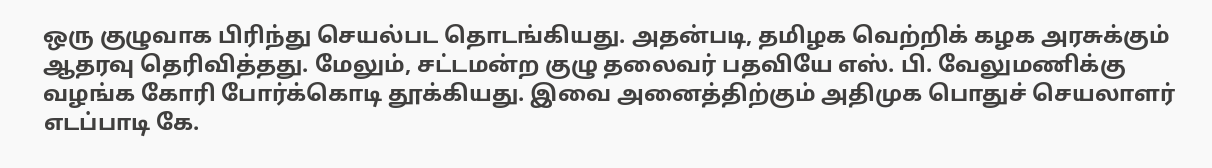ஒரு குழுவாக பிரிந்து செயல்பட தொடங்கியது. அதன்படி, தமிழக வெற்றிக் கழக அரசுக்கும் ஆதரவு தெரிவித்தது. மேலும், சட்டமன்ற குழு தலைவர் பதவியே எஸ். பி. வேலுமணிக்கு வழங்க கோரி போர்க்கொடி தூக்கியது. இவை அனைத்திற்கும் அதிமுக பொதுச் செயலாளர் எடப்பாடி கே.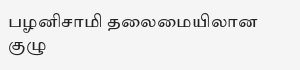பழனிசாமி தலைமையிலான குழு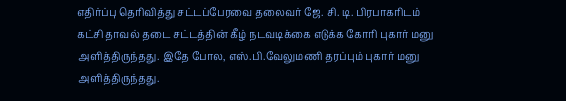எதிர்ப்பு தெரிவித்து சட்டப்பேரவை தலைவர் ஜே. சி. டி. பிரபாகரிடம் கட்சி தாவல் தடை சட்டத்தின் கீழ் நடவடிக்கை எடுக்க கோரி புகார் மனு அளித்திருந்தது. இதே போல, எஸ்.பி.வேலுமணி தரப்பும் புகார் மனு அளித்திருந்தது.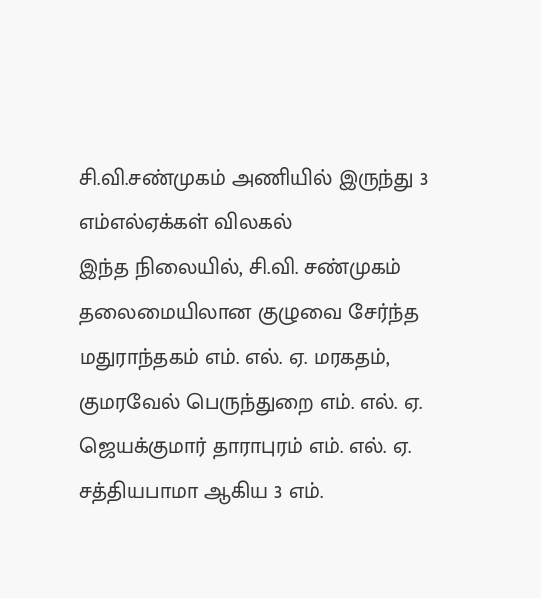சி.வி.சண்முகம் அணியில் இருந்து 3 எம்எல்ஏக்கள் விலகல்
இந்த நிலையில், சி.வி. சண்முகம் தலைமையிலான குழுவை சேர்ந்த மதுராந்தகம் எம். எல். ஏ. மரகதம், குமரவேல் பெருந்துறை எம். எல். ஏ. ஜெயக்குமார் தாராபுரம் எம். எல். ஏ. சத்தியபாமா ஆகிய 3 எம்.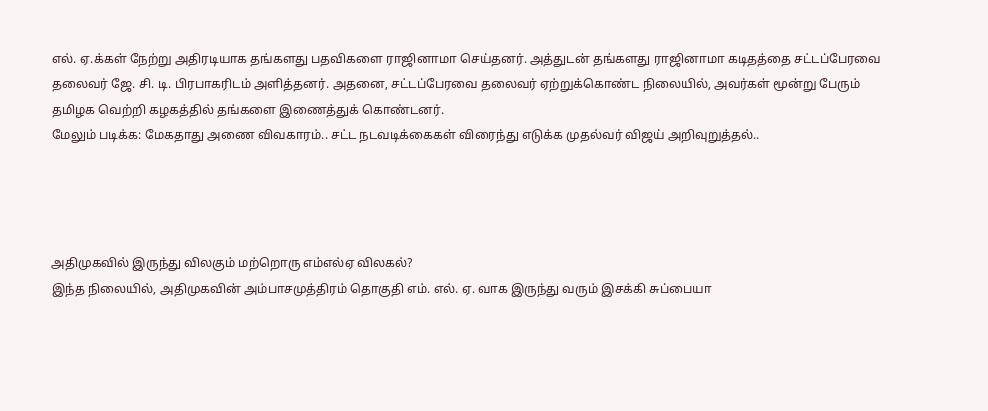எல். ஏ.க்கள் நேற்று அதிரடியாக தங்களது பதவிகளை ராஜினாமா செய்தனர். அத்துடன் தங்களது ராஜினாமா கடிதத்தை சட்டப்பேரவை தலைவர் ஜே. சி. டி. பிரபாகரிடம் அளித்தனர். அதனை, சட்டப்பேரவை தலைவர் ஏற்றுக்கொண்ட நிலையில், அவர்கள் மூன்று பேரும் தமிழக வெற்றி கழகத்தில் தங்களை இணைத்துக் கொண்டனர்.
மேலும் படிக்க: மேகதாது அணை விவகாரம்.. சட்ட நடவடிக்கைகள் விரைந்து எடுக்க முதல்வர் விஜய் அறிவுறுத்தல்..




அதிமுகவில் இருந்து விலகும் மற்றொரு எம்எல்ஏ விலகல்?
இந்த நிலையில், அதிமுகவின் அம்பாசமுத்திரம் தொகுதி எம். எல். ஏ. வாக இருந்து வரும் இசக்கி சுப்பையா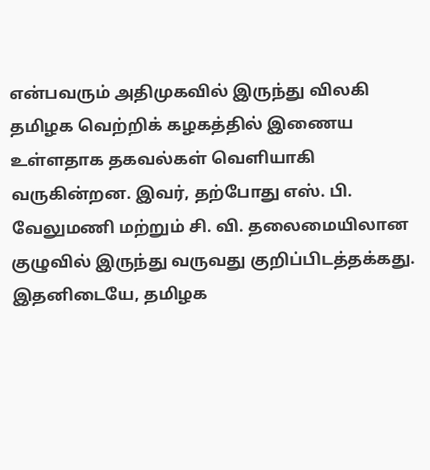என்பவரும் அதிமுகவில் இருந்து விலகி தமிழக வெற்றிக் கழகத்தில் இணைய உள்ளதாக தகவல்கள் வெளியாகி வருகின்றன. இவர், தற்போது எஸ். பி. வேலுமணி மற்றும் சி. வி. தலைமையிலான குழுவில் இருந்து வருவது குறிப்பிடத்தக்கது. இதனிடையே, தமிழக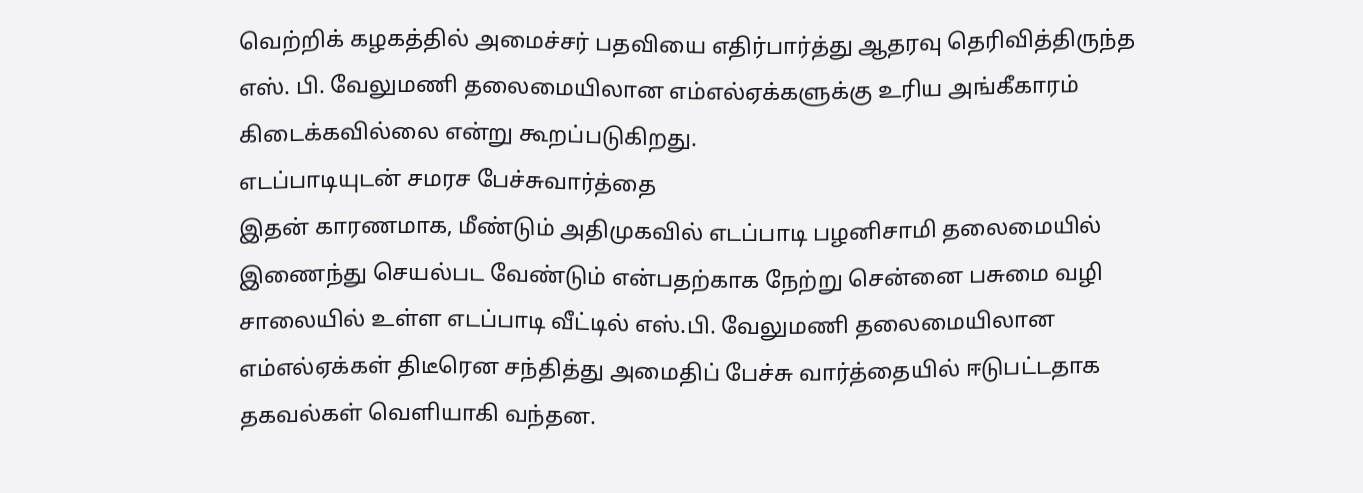வெற்றிக் கழகத்தில் அமைச்சர் பதவியை எதிர்பார்த்து ஆதரவு தெரிவித்திருந்த எஸ். பி. வேலுமணி தலைமையிலான எம்எல்ஏக்களுக்கு உரிய அங்கீகாரம் கிடைக்கவில்லை என்று கூறப்படுகிறது.
எடப்பாடியுடன் சமரச பேச்சுவார்த்தை
இதன் காரணமாக, மீண்டும் அதிமுகவில் எடப்பாடி பழனிசாமி தலைமையில் இணைந்து செயல்பட வேண்டும் என்பதற்காக நேற்று சென்னை பசுமை வழி சாலையில் உள்ள எடப்பாடி வீட்டில் எஸ்.பி. வேலுமணி தலைமையிலான எம்எல்ஏக்கள் திடீரென சந்தித்து அமைதிப் பேச்சு வார்த்தையில் ஈடுபட்டதாக தகவல்கள் வெளியாகி வந்தன.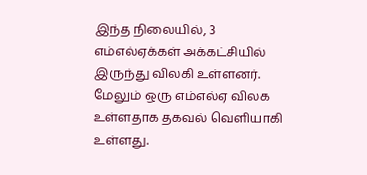இந்த நிலையில், 3 எம்எல்ஏக்கள் அக்கட்சியில் இருந்து விலகி உள்ளனர். மேலும் ஒரு எம்எல்ஏ விலக உள்ளதாக தகவல் வெளியாகி உள்ளது.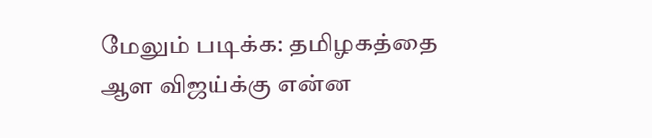மேலும் படிக்க: தமிழகத்தை ஆள விஜய்க்கு என்ன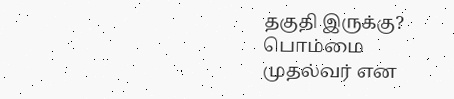தகுதி இருக்கு? பொம்மை முதல்வர் என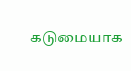கடுமையாக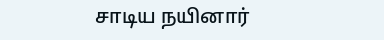சாடிய நயினார்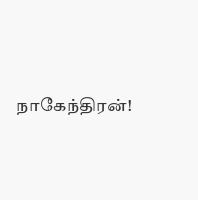நாகேந்திரன்!